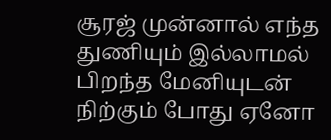சூரஜ் முன்னால் எந்த துணியும் இல்லாமல் பிறந்த மேனியுடன் நிற்கும் போது ஏனோ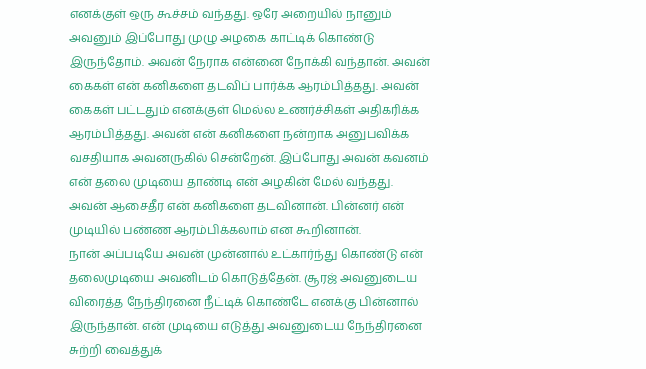எனக்குள் ஒரு கூச்சம் வந்தது. ஒரே அறையில் நானும் அவனும் இப்போது முழு அழகை காட்டிக் கொண்டு இருந்தோம். அவன் நேராக என்னை நோக்கி வந்தான். அவன் கைகள் என் கனிகளை தடவிப் பார்க்க ஆரம்பித்தது. அவன் கைகள் பட்டதும் எனக்குள் மெல்ல உணர்ச்சிகள் அதிகரிக்க ஆரம்பித்தது. அவன் என் கனிகளை நன்றாக அனுபவிக்க வசதியாக அவனருகில் சென்றேன். இப்போது அவன் கவனம் என் தலை முடியை தாண்டி என் அழகின் மேல் வந்தது. அவன் ஆசைதீர என் கனிகளை தடவினான். பின்னர் என் முடியில் பண்ண ஆரம்பிக்கலாம் என கூறினான்.
நான் அப்படியே அவன் முன்னால் உட்கார்ந்து கொண்டு என் தலைமுடியை அவனிடம் கொடுத்தேன். சூரஜ் அவனுடைய விரைத்த நேந்திரனை நீட்டிக் கொண்டே எனக்கு பின்னால் இருந்தான். என் முடியை எடுத்து அவனுடைய நேந்திரனை சுற்றி வைத்துக்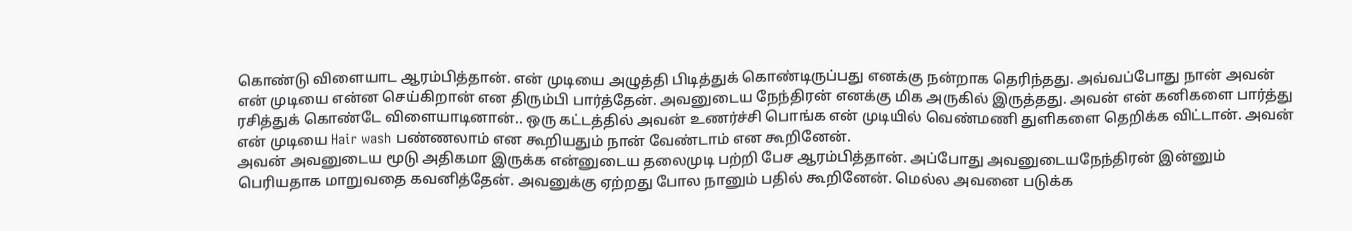கொண்டு விளையாட ஆரம்பித்தான். என் முடியை அழுத்தி பிடித்துக் கொண்டிருப்பது எனக்கு நன்றாக தெரிந்தது. அவ்வப்போது நான் அவன் என் முடியை என்ன செய்கிறான் என திரும்பி பார்த்தேன். அவனுடைய நேந்திரன் எனக்கு மிக அருகில் இருத்தது. அவன் என் கனிகளை பார்த்து ரசித்துக் கொண்டே விளையாடினான்.. ஒரு கட்டத்தில் அவன் உணர்ச்சி பொங்க என் முடியில் வெண்மணி துளிகளை தெறிக்க விட்டான். அவன் என் முடியை Hair wash பண்ணலாம் என கூறியதும் நான் வேண்டாம் என கூறினேன்.
அவன் அவனுடைய மூடு அதிகமா இருக்க என்னுடைய தலைமுடி பற்றி பேச ஆரம்பித்தான். அப்போது அவனுடையநேந்திரன் இன்னும் பெரியதாக மாறுவதை கவனித்தேன். அவனுக்கு ஏற்றது போல நானும் பதில் கூறினேன். மெல்ல அவனை படுக்க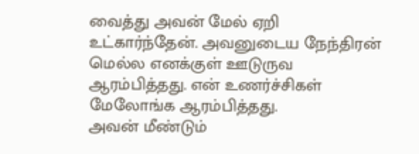வைத்து அவன் மேல் ஏறி உட்கார்ந்தேன். அவனுடைய நேந்திரன் மெல்ல எனக்குள் ஊடுருவ ஆரம்பித்தது. என் உணர்ச்சிகள் மேலோங்க ஆரம்பித்தது.
அவன் மீண்டும்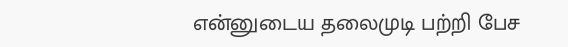என்னுடைய தலைமுடி பற்றி பேச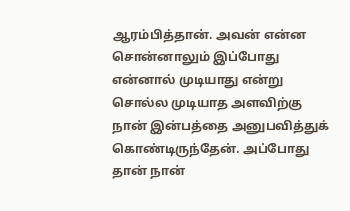ஆரம்பித்தான். அவன் என்ன சொன்னாலும் இப்போது என்னால் முடியாது என்று சொல்ல முடியாத அளவிற்கு நான் இன்பத்தை அனுபவித்துக் கொண்டிருந்தேன். அப்போது தான் நான்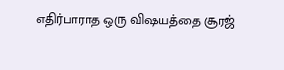எதிர்பாராத ஒரு விஷயத்தை சூரஜ்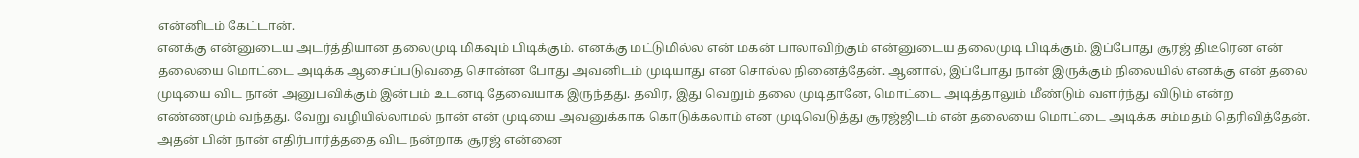என்னிடம் கேட்டான்.
எனக்கு என்னுடைய அடர்த்தியான தலைமுடி மிகவும் பிடிக்கும். எனக்கு மட்டுமில்ல என் மகன் பாலாவிற்கும் என்னுடைய தலைமுடி பிடிக்கும். இப்போது சூரஜ் திடீரென என் தலையை மொட்டை அடிக்க ஆசைப்படுவதை சொன்ன போது அவனிடம் முடியாது என சொல்ல நினைத்தேன். ஆனால், இப்போது நான் இருக்கும் நிலையில் எனக்கு என் தலை முடியை விட நான் அனுபவிக்கும் இன்பம் உடனடி தேவையாக இருந்தது. தவிர, இது வெறும் தலை முடிதானே, மொட்டை அடித்தாலும் மீண்டும் வளர்ந்து விடும் என்ற எண்ணமும் வந்தது. வேறு வழியில்லாமல் நான் என் முடியை அவனுக்காக கொடுக்கலாம் என முடிவெடுத்து சூரஜ்ஜிடம் என் தலையை மொட்டை அடிக்க சம்மதம் தெரிவித்தேன்.
அதன் பின் நான் எதிர்பார்த்ததை விட நன்றாக சூரஜ் என்னை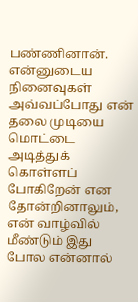பண்ணினான். என்னுடைய நினைவுகள் அவ்வப்போது என் தலை முடியை மொட்டை அடித்துக் கொள்ளப் போகிறேன் என தோன்றினாலும், என் வாழ்வில் மீண்டும் இது போல என்னால்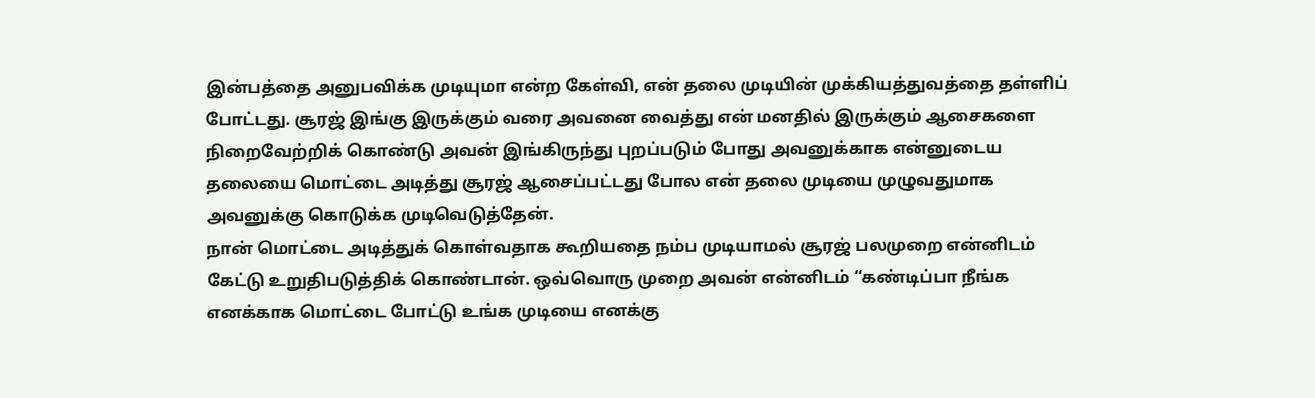இன்பத்தை அனுபவிக்க முடியுமா என்ற கேள்வி, என் தலை முடியின் முக்கியத்துவத்தை தள்ளிப் போட்டது. சூரஜ் இங்கு இருக்கும் வரை அவனை வைத்து என் மனதில் இருக்கும் ஆசைகளை நிறைவேற்றிக் கொண்டு அவன் இங்கிருந்து புறப்படும் போது அவனுக்காக என்னுடைய தலையை மொட்டை அடித்து சூரஜ் ஆசைப்பட்டது போல என் தலை முடியை முழுவதுமாக அவனுக்கு கொடுக்க முடிவெடுத்தேன்.
நான் மொட்டை அடித்துக் கொள்வதாக கூறியதை நம்ப முடியாமல் சூரஜ் பலமுறை என்னிடம் கேட்டு உறுதிபடுத்திக் கொண்டான். ஒவ்வொரு முறை அவன் என்னிடம் “கண்டிப்பா நீங்க எனக்காக மொட்டை போட்டு உங்க முடியை எனக்கு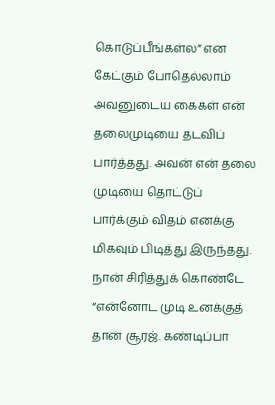கொடுப்பீங்கள்ல” என கேட்கும் போதெல்லாம் அவனுடைய கைகள் என் தலைமுடியை தடவிப் பார்த்தது. அவன் என் தலை முடியை தொட்டுப் பார்க்கும் விதம் எனக்கு மிகவும் பிடித்து இருந்தது.
நான் சிரித்துக் கொண்டே “என்னோட முடி உனக்குத் தான் சூரஜ். கண்டிப்பா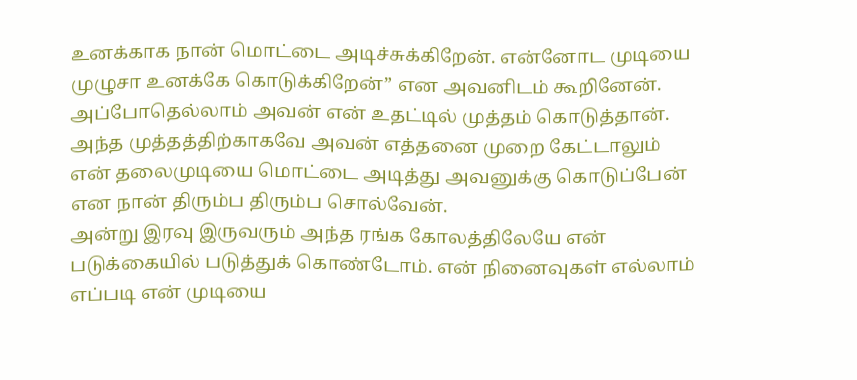உனக்காக நான் மொட்டை அடிச்சுக்கிறேன். என்னோட முடியை முழுசா உனக்கே கொடுக்கிறேன்” என அவனிடம் கூறினேன். அப்போதெல்லாம் அவன் என் உதட்டில் முத்தம் கொடுத்தான். அந்த முத்தத்திற்காகவே அவன் எத்தனை முறை கேட்டாலும் என் தலைமுடியை மொட்டை அடித்து அவனுக்கு கொடுப்பேன் என நான் திரும்ப திரும்ப சொல்வேன்.
அன்று இரவு இருவரும் அந்த ரங்க கோலத்திலேயே என் படுக்கையில் படுத்துக் கொண்டோம். என் நினைவுகள் எல்லாம் எப்படி என் முடியை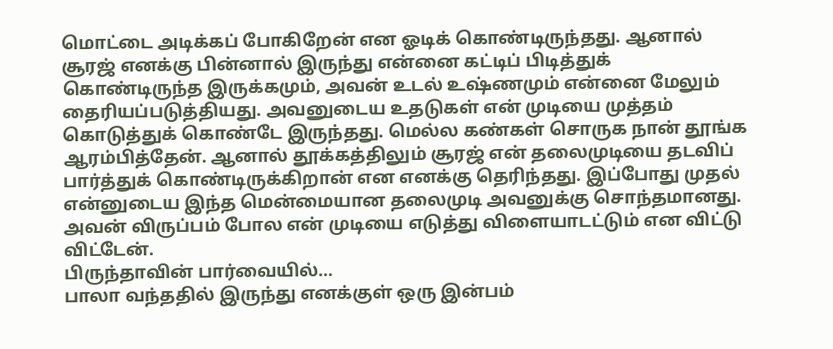மொட்டை அடிக்கப் போகிறேன் என ஓடிக் கொண்டிருந்தது. ஆனால் சூரஜ் எனக்கு பின்னால் இருந்து என்னை கட்டிப் பிடித்துக் கொண்டிருந்த இருக்கமும், அவன் உடல் உஷ்ணமும் என்னை மேலும் தைரியப்படுத்தியது. அவனுடைய உதடுகள் என் முடியை முத்தம் கொடுத்துக் கொண்டே இருந்தது. மெல்ல கண்கள் சொருக நான் தூங்க ஆரம்பித்தேன். ஆனால் தூக்கத்திலும் சூரஜ் என் தலைமுடியை தடவிப் பார்த்துக் கொண்டிருக்கிறான் என எனக்கு தெரிந்தது. இப்போது முதல் என்னுடைய இந்த மென்மையான தலைமுடி அவனுக்கு சொந்தமானது. அவன் விருப்பம் போல என் முடியை எடுத்து விளையாடட்டும் என விட்டு விட்டேன்.
பிருந்தாவின் பார்வையில்…
பாலா வந்ததில் இருந்து எனக்குள் ஒரு இன்பம்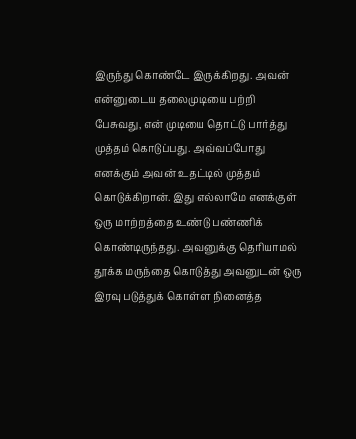இருந்து கொண்டே இருக்கிறது. அவன் என்னுடைய தலைமுடியை பற்றி பேசுவது, என் முடியை தொட்டு பார்த்து முத்தம் கொடுப்பது. அவ்வப்போது எனக்கும் அவன் உதட்டில் முத்தம் கொடுக்கிறான். இது எல்லாமே எனக்குள் ஒரு மாற்றத்தை உண்டு பண்ணிக் கொண்டிருந்தது. அவனுக்கு தெரியாமல் தூக்க மருந்தை கொடுத்து அவனுடன் ஒரு இரவு படுத்துக் கொள்ள நினைத்த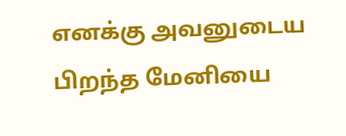எனக்கு அவனுடைய பிறந்த மேனியை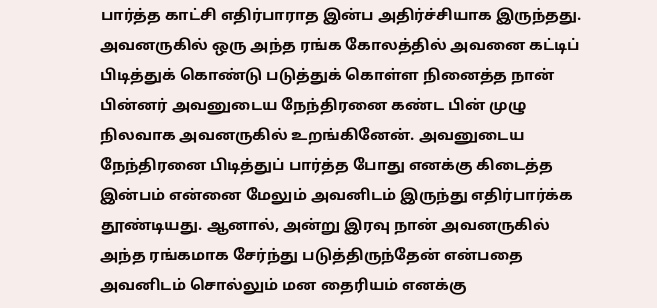பார்த்த காட்சி எதிர்பாராத இன்ப அதிர்ச்சியாக இருந்தது. அவனருகில் ஒரு அந்த ரங்க கோலத்தில் அவனை கட்டிப் பிடித்துக் கொண்டு படுத்துக் கொள்ள நினைத்த நான் பின்னர் அவனுடைய நேந்திரனை கண்ட பின் முழு நிலவாக அவனருகில் உறங்கினேன். அவனுடைய நேந்திரனை பிடித்துப் பார்த்த போது எனக்கு கிடைத்த இன்பம் என்னை மேலும் அவனிடம் இருந்து எதிர்பார்க்க தூண்டியது. ஆனால், அன்று இரவு நான் அவனருகில் அந்த ரங்கமாக சேர்ந்து படுத்திருந்தேன் என்பதை அவனிடம் சொல்லும் மன தைரியம் எனக்கு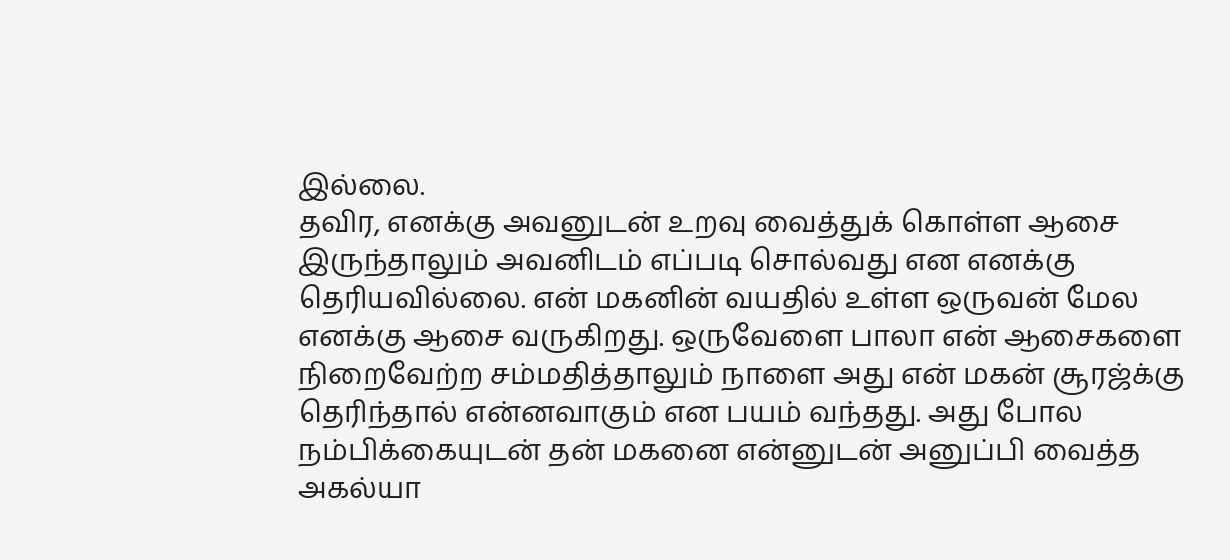இல்லை.
தவிர, எனக்கு அவனுடன் உறவு வைத்துக் கொள்ள ஆசை இருந்தாலும் அவனிடம் எப்படி சொல்வது என எனக்கு தெரியவில்லை. என் மகனின் வயதில் உள்ள ஒருவன் மேல எனக்கு ஆசை வருகிறது. ஒருவேளை பாலா என் ஆசைகளை நிறைவேற்ற சம்மதித்தாலும் நாளை அது என் மகன் சூரஜ்க்கு தெரிந்தால் என்னவாகும் என பயம் வந்தது. அது போல நம்பிக்கையுடன் தன் மகனை என்னுடன் அனுப்பி வைத்த அகல்யா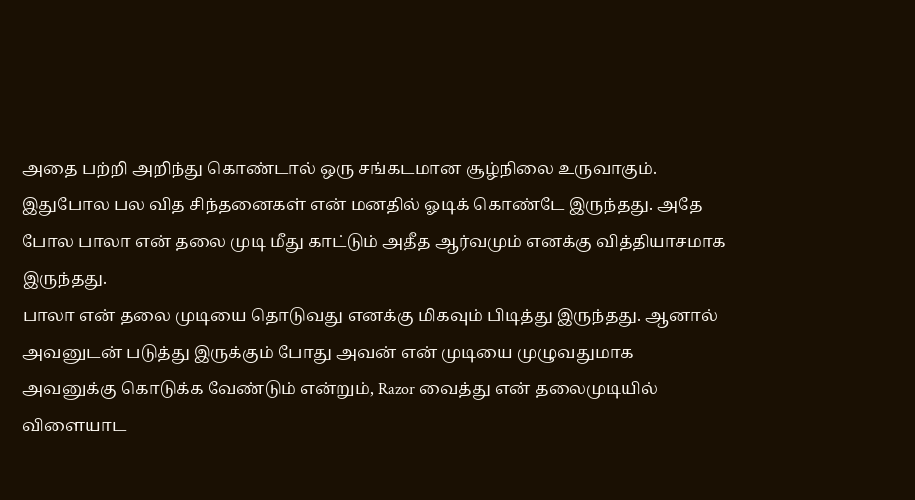அதை பற்றி அறிந்து கொண்டால் ஒரு சங்கடமான சூழ்நிலை உருவாகும். இதுபோல பல வித சிந்தனைகள் என் மனதில் ஓடிக் கொண்டே இருந்தது. அதே போல பாலா என் தலை முடி மீது காட்டும் அதீத ஆர்வமும் எனக்கு வித்தியாசமாக இருந்தது.
பாலா என் தலை முடியை தொடுவது எனக்கு மிகவும் பிடித்து இருந்தது. ஆனால் அவனுடன் படுத்து இருக்கும் போது அவன் என் முடியை முழுவதுமாக அவனுக்கு கொடுக்க வேண்டும் என்றும், Razor வைத்து என் தலைமுடியில் விளையாட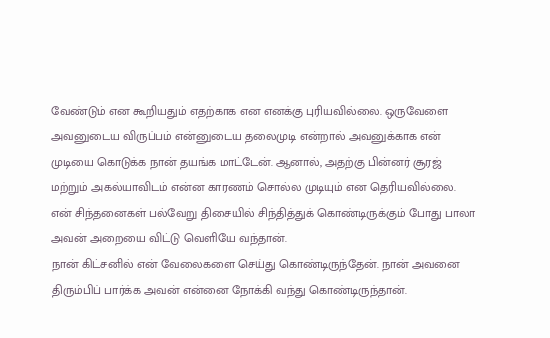வேண்டும் என கூறியதும் எதற்காக என எனக்கு புரியவில்லை. ஒருவேளை அவனுடைய விருப்பம் என்னுடைய தலைமுடி என்றால் அவனுக்காக என் முடியை கொடுக்க நான் தயங்க மாட்டேன். ஆனால், அதற்கு பின்னர் சூரஜ் மற்றும் அகல்யாவிடம் என்ன காரணம் சொல்ல முடியும் என தெரியவில்லை. என் சிந்தனைகள் பல்வேறு திசையில் சிந்தித்துக் கொண்டிருக்கும் போது பாலா அவன் அறையை விட்டு வெளியே வந்தான்.
நான் கிட்சனில் என் வேலைகளை செய்து கொண்டிருந்தேன். நான் அவனை திரும்பிப் பார்க்க அவன் என்னை நோக்கி வந்து கொண்டிருந்தான்.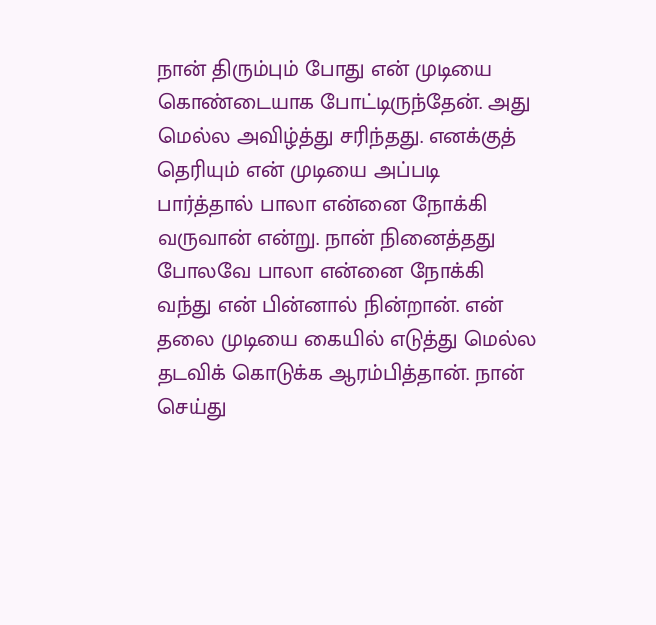நான் திரும்பும் போது என் முடியை கொண்டையாக போட்டிருந்தேன். அது மெல்ல அவிழ்த்து சரிந்தது. எனக்குத் தெரியும் என் முடியை அப்படி பார்த்தால் பாலா என்னை நோக்கி வருவான் என்று. நான் நினைத்தது போலவே பாலா என்னை நோக்கி வந்து என் பின்னால் நின்றான். என் தலை முடியை கையில் எடுத்து மெல்ல தடவிக் கொடுக்க ஆரம்பித்தான். நான் செய்து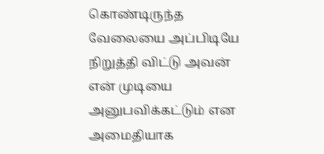கொண்டிருந்த வேலையை அப்பிடியே நிறுத்தி விட்டு அவன் என் முடியை அனுபவிக்கட்டும் என அமைதியாக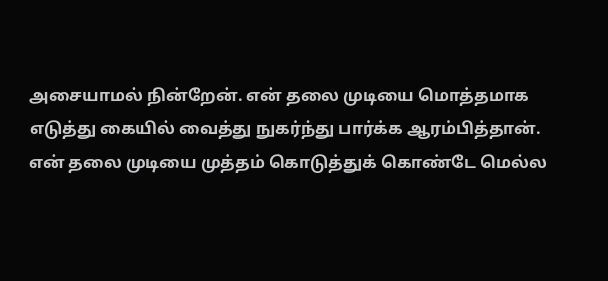அசையாமல் நின்றேன். என் தலை முடியை மொத்தமாக எடுத்து கையில் வைத்து நுகர்ந்து பார்க்க ஆரம்பித்தான். என் தலை முடியை முத்தம் கொடுத்துக் கொண்டே மெல்ல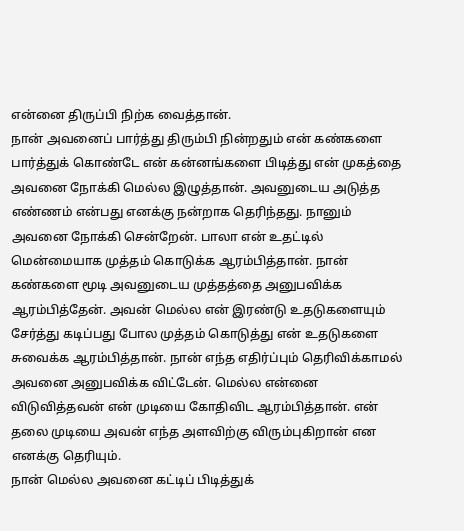என்னை திருப்பி நிற்க வைத்தான்.
நான் அவனைப் பார்த்து திரும்பி நின்றதும் என் கண்களை பார்த்துக் கொண்டே என் கன்னங்களை பிடித்து என் முகத்தை அவனை நோக்கி மெல்ல இழுத்தான். அவனுடைய அடுத்த எண்ணம் என்பது எனக்கு நன்றாக தெரிந்தது. நானும் அவனை நோக்கி சென்றேன். பாலா என் உதட்டில் மென்மையாக முத்தம் கொடுக்க ஆரம்பித்தான். நான் கண்களை மூடி அவனுடைய முத்தத்தை அனுபவிக்க ஆரம்பித்தேன். அவன் மெல்ல என் இரண்டு உதடுகளையும் சேர்த்து கடிப்பது போல முத்தம் கொடுத்து என் உதடுகளை சுவைக்க ஆரம்பித்தான். நான் எந்த எதிர்ப்பும் தெரிவிக்காமல் அவனை அனுபவிக்க விட்டேன். மெல்ல என்னை விடுவித்தவன் என் முடியை கோதிவிட ஆரம்பித்தான். என் தலை முடியை அவன் எந்த அளவிற்கு விரும்புகிறான் என எனக்கு தெரியும்.
நான் மெல்ல அவனை கட்டிப் பிடித்துக்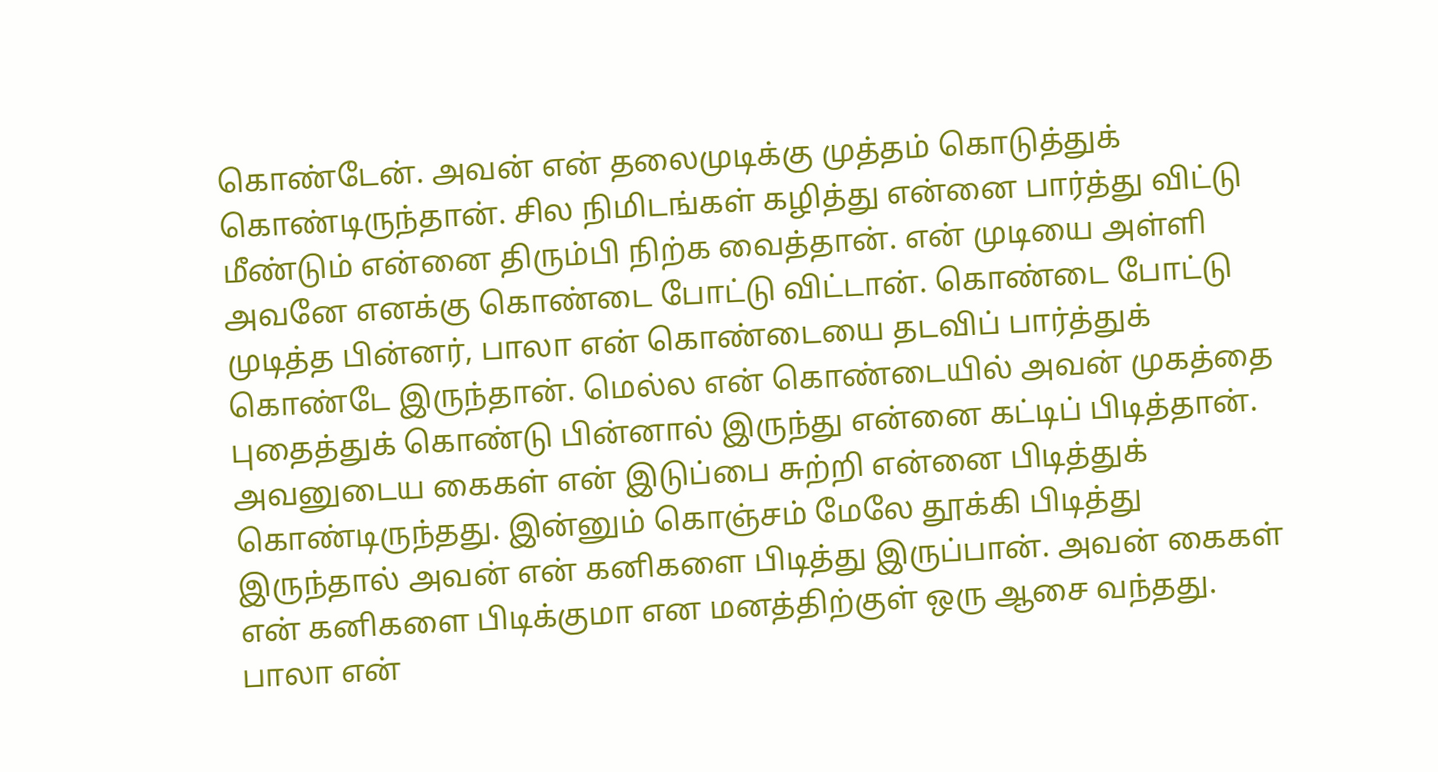கொண்டேன். அவன் என் தலைமுடிக்கு முத்தம் கொடுத்துக் கொண்டிருந்தான். சில நிமிடங்கள் கழித்து என்னை பார்த்து விட்டு மீண்டும் என்னை திரும்பி நிற்க வைத்தான். என் முடியை அள்ளி அவனே எனக்கு கொண்டை போட்டு விட்டான். கொண்டை போட்டு முடித்த பின்னர், பாலா என் கொண்டையை தடவிப் பார்த்துக் கொண்டே இருந்தான். மெல்ல என் கொண்டையில் அவன் முகத்தை புதைத்துக் கொண்டு பின்னால் இருந்து என்னை கட்டிப் பிடித்தான். அவனுடைய கைகள் என் இடுப்பை சுற்றி என்னை பிடித்துக் கொண்டிருந்தது. இன்னும் கொஞ்சம் மேலே தூக்கி பிடித்து இருந்தால் அவன் என் கனிகளை பிடித்து இருப்பான். அவன் கைகள் என் கனிகளை பிடிக்குமா என மனத்திற்குள் ஒரு ஆசை வந்தது.
பாலா என்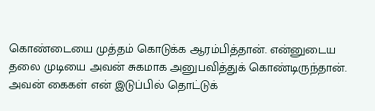கொண்டையை முத்தம் கொடுக்க ஆரம்பித்தான். என்னுடைய தலை முடியை அவன் சுகமாக அனுபவித்துக் கொண்டிருந்தான். அவன் கைகள் என் இடுப்பில் தொட்டுக்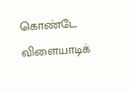கொண்டே விளையாடிக்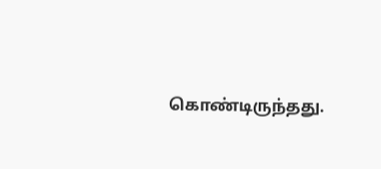கொண்டிருந்தது.